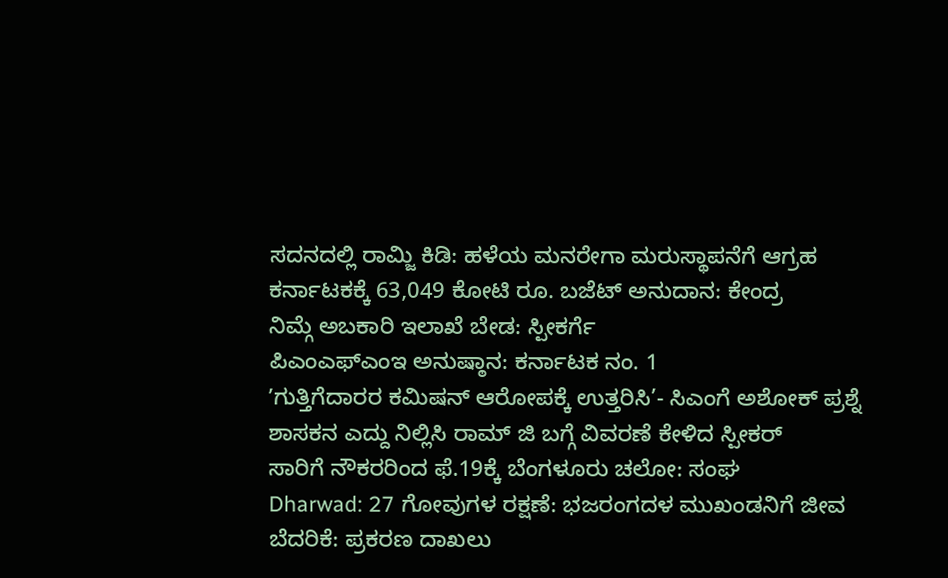ಸದನದಲ್ಲಿ ರಾಮ್ಜಿ ಕಿಡಿ: ಹಳೆಯ ಮನರೇಗಾ ಮರುಸ್ಥಾಪನೆಗೆ ಆಗ್ರಹ
ಕರ್ನಾಟಕಕ್ಕೆ 63,049 ಕೋಟಿ ರೂ. ಬಜೆಟ್ ಅನುದಾನ: ಕೇಂದ್ರ
ನಿಮ್ಗೆ ಅಬಕಾರಿ ಇಲಾಖೆ ಬೇಡ: ಸ್ಪೀಕರ್ಗೆ
ಪಿಎಂಎಫ್ಎಂಇ ಅನುಷ್ಠಾನ: ಕರ್ನಾಟಕ ನಂ. 1
ʼಗುತ್ತಿಗೆದಾರರ ಕಮಿಷನ್ ಆರೋಪಕ್ಕೆ ಉತ್ತರಿಸಿ’- ಸಿಎಂಗೆ ಅಶೋಕ್ ಪ್ರಶ್ನೆ
ಶಾಸಕನ ಎದ್ದು ನಿಲ್ಲಿಸಿ ರಾಮ್ ಜಿ ಬಗ್ಗೆ ವಿವರಣೆ ಕೇಳಿದ ಸ್ಪೀಕರ್
ಸಾರಿಗೆ ನೌಕರರಿಂದ ಫೆ.19ಕ್ಕೆ ಬೆಂಗಳೂರು ಚಲೋ: ಸಂಘ
Dharwad: 27 ಗೋವುಗಳ ರಕ್ಷಣೆ: ಭಜರಂಗದಳ ಮುಖಂಡನಿಗೆ ಜೀವ ಬೆದರಿಕೆ: ಪ್ರಕರಣ ದಾಖಲು